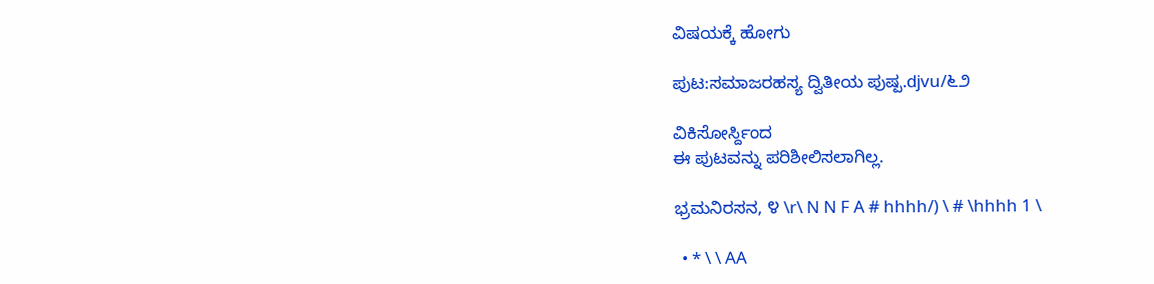ವಿಷಯಕ್ಕೆ ಹೋಗು

ಪುಟ:ಸಮಾಜರಹಸ್ಯ ದ್ವಿತೀಯ ಪುಷ್ಪ.djvu/೬೨

ವಿಕಿಸೋರ್ಸ್ದಿಂದ
ಈ ಪುಟವನ್ನು ಪರಿಶೀಲಿಸಲಾಗಿಲ್ಲ.

ಭ್ರಮನಿರಸನ, ೪ \r\ N N F A # hhhh/) \ # \hhhh 1 \

  • * \ \ AA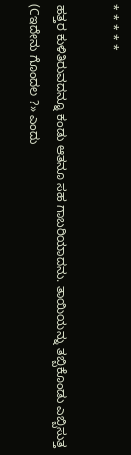* * * * *

ಹತ್ತರ ಕುಳಿತಿರುವದನ್ನೂ ಕಂಡು ಆತನೂ ಸಹ ಗಾಬರಿಯಾದನು. ತಾಯಿಯನ್ನು ತಬ್ಬಿಕೊಂಡು ಎಬ್ಬಿಸುತ್ತ (Cಇದೇನು ಗೊಂದಲ ?» ಎಂದು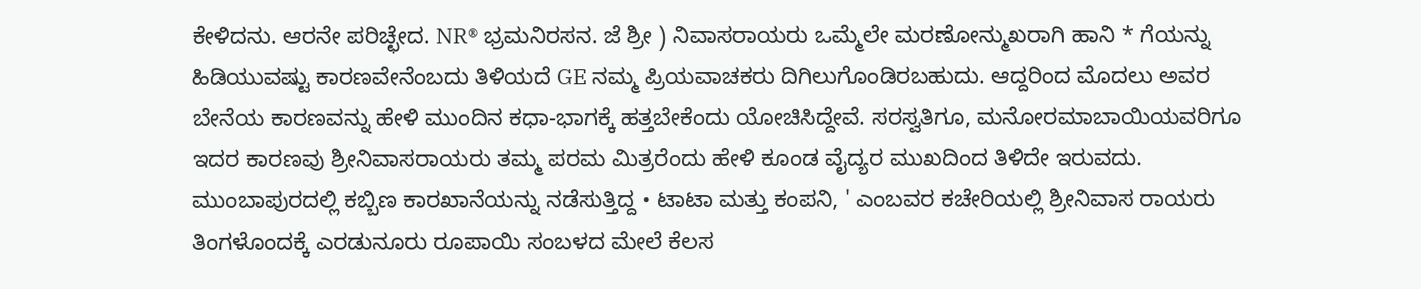ಕೇಳಿದನು. ಆರನೇ ಪರಿಚ್ಛೇದ. NR® ಭ್ರಮನಿರಸನ. ಜೆ ಶ್ರೀ ) ನಿವಾಸರಾಯರು ಒಮ್ಮೆಲೇ ಮರಣೋನ್ಮುಖರಾಗಿ ಹಾನಿ * ಗೆಯನ್ನು ಹಿಡಿಯುವಷ್ಟು ಕಾರಣವೇನೆಂಬದು ತಿಳಿಯದೆ GE ನಮ್ಮ ಪ್ರಿಯವಾಚಕರು ದಿಗಿಲುಗೊಂಡಿರಬಹುದು. ಆದ್ದರಿಂದ ಮೊದಲು ಅವರ ಬೇನೆಯ ಕಾರಣವನ್ನು ಹೇಳಿ ಮುಂದಿನ ಕಧಾ-ಭಾಗಕ್ಕೆ ಹತ್ತಬೇಕೆಂದು ಯೋಚಿಸಿದ್ದೇವೆ. ಸರಸ್ವತಿಗೂ, ಮನೋರಮಾಬಾಯಿಯವರಿಗೂ ಇದರ ಕಾರಣವು ಶ್ರೀನಿವಾಸರಾಯರು ತಮ್ಮ ಪರಮ ಮಿತ್ರರೆಂದು ಹೇಳಿ ಕೂಂಡ ವೈದ್ಯರ ಮುಖದಿಂದ ತಿಳಿದೇ ಇರುವದು. ಮುಂಬಾಪುರದಲ್ಲಿ ಕಬ್ಬಿಣ ಕಾರಖಾನೆಯನ್ನು ನಡೆಸುತ್ತಿದ್ದ • ಟಾಟಾ ಮತ್ತು ಕಂಪನಿ, ' ಎಂಬವರ ಕಚೇರಿಯಲ್ಲಿ ಶ್ರೀನಿವಾಸ ರಾಯರು ತಿಂಗಳೊಂದಕ್ಕೆ ಎರಡುನೂರು ರೂಪಾಯಿ ಸಂಬಳದ ಮೇಲೆ ಕೆಲಸ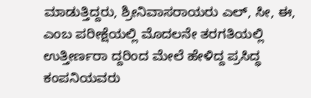ಮಾಡುತ್ತಿದ್ದರು, ಶ್ರೀನಿವಾಸರಾಯರು ಎಲ್, ಸೀ, ಈ, ಎಂಬ ಪರೀಕ್ಷೆಯಲ್ಲಿ ಮೊದಲನೇ ತರಗತಿಯಲ್ಲಿ ಉತ್ತೀರ್ಣರಾ ದ್ದರಿಂದ ಮೇಲೆ ಹೇಳಿದ್ದ ಪ್ರಸಿದ್ಧ ಕಂಪನಿಯವರು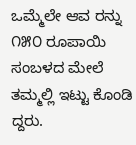ಒಮ್ಮೆಲೇ ಆವ ರನ್ನು ೧೫೦ ರೂಪಾಯಿ ಸಂಬಳದ ಮೇಲೆ ತಮ್ಮಲ್ಲಿ ಇಟ್ಟು ಕೊಂಡಿ ದ್ದರು.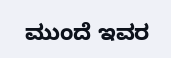ಮುಂದೆ ಇವರ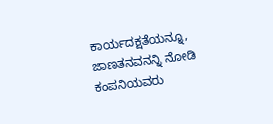ಕಾರ್ಯದಕ್ಷತೆಯನ್ನೂ, ಜಾಣತನವನನ್ನಿ ನೋಡಿ ಕಂಪನಿಯವರು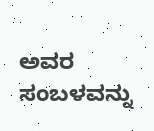ಅವರ ಸಂಬಳವನ್ನು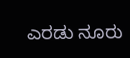ಎರಡು ನೂರು